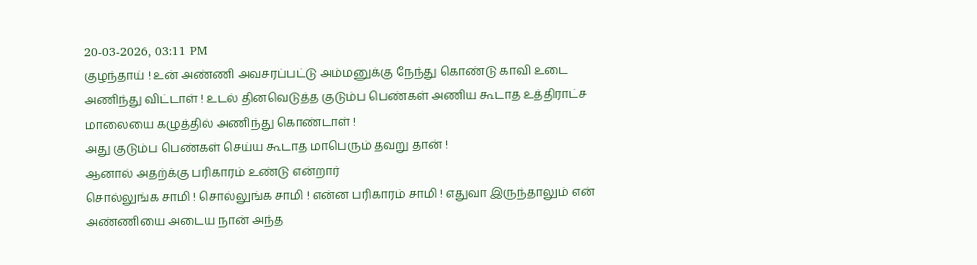20-03-2026, 03:11 PM
குழந்தாய் ! உன் அண்ணி அவசரப்பட்டு அம்மனுக்கு நேந்து கொண்டு காவி உடை அணிந்து விட்டாள் ! உடல் தினவெடுத்த குடும்ப பெண்கள் அணிய கூடாத உத்திராட்ச மாலையை கழுத்தில் அணிந்து கொண்டாள் !
அது குடும்ப பெண்கள் செய்ய கூடாத மாபெரும் தவறு தான் !
ஆனால் அதற்க்கு பரிகாரம் உண்டு என்றார்
சொல்லுங்க சாமி ! சொல்லுங்க சாமி ! என்ன பரிகாரம் சாமி ! எதுவா இருந்தாலும் என் அண்ணியை அடைய நான் அந்த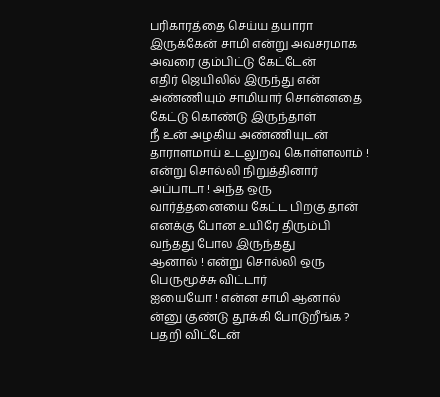பரிகாரத்தை செய்ய தயாரா இருக்கேன் சாமி என்று அவசரமாக அவரை கும்பிட்டு கேட்டேன்
எதிர் ஜெயிலில் இருந்து என் அண்ணியும் சாமியார் சொன்னதை கேட்டு கொண்டு இருந்தாள்
நீ உன் அழகிய அண்ணியுடன் தாராளமாய் உடலுறவு கொள்ளலாம் ! என்று சொல்லி நிறுத்தினார்
அப்பாடா ! அந்த ஒரு வார்த்தனையை கேட்ட பிறகு தான் எனக்கு போன உயிரே திரும்பி வந்தது போல இருந்தது
ஆனால் ! என்று சொல்லி ஒரு பெருமூச்சு விட்டார்
ஐயையோ ! என்ன சாமி ஆனால் ன்னு குண்டு தூக்கி போடுறீங்க ? பதறி விட்டேன்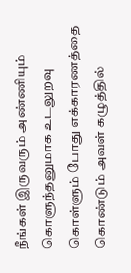நீங்கள் இருவரும் அண்ணியும் கொளுந்தனுமாக உடலுறவு கொள்ளும் போது எக்காரணத்தை கொண்டும் அவள் கழுத்தில்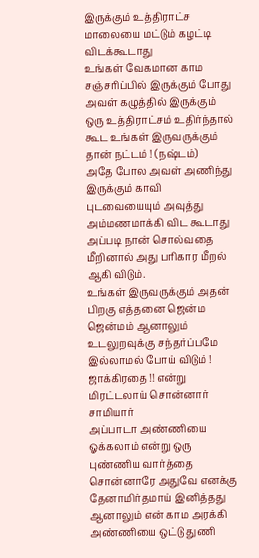இருக்கும் உத்திராட்ச மாலையை மட்டும் கழட்டி விடக்கூடாது
உங்கள் வேகமான காம சஞ்சரிப்பில் இருக்கும் போது அவள் கழுத்தில் இருக்கும் ஒரு உத்திராட்சம் உதிர்ந்தால் கூட உங்கள் இருவருக்கும் தான் நட்டம் ! (நஷ்டம்)
அதே போல அவள் அணிந்து இருக்கும் காவி புடவையையும் அவுத்து அம்மணமாக்கி விட கூடாது
அப்படி நான் சொல்வதை மீறினால் அது பரிகார மீறல் ஆகி விடும்.
உங்கள் இருவருக்கும் அதன் பிறகு எத்தனை ஜென்ம ஜென்மம் ஆனாலும் உடலுறவுக்கு சந்தர்ப்பமே இல்லாமல் போய் விடும் ! ஜாக்கிரதை !! என்று மிரட்டலாய் சொன்னார் சாமியார்
அப்பாடா அண்ணியை ஓக்கலாம் என்று ஒரு புண்ணிய வார்த்தை சொன்னாரே அதுவே எனக்கு தேனாமிர்தமாய் இனித்தது
ஆனாலும் என் காம அரக்கி அண்ணியை ஒட்டு துணி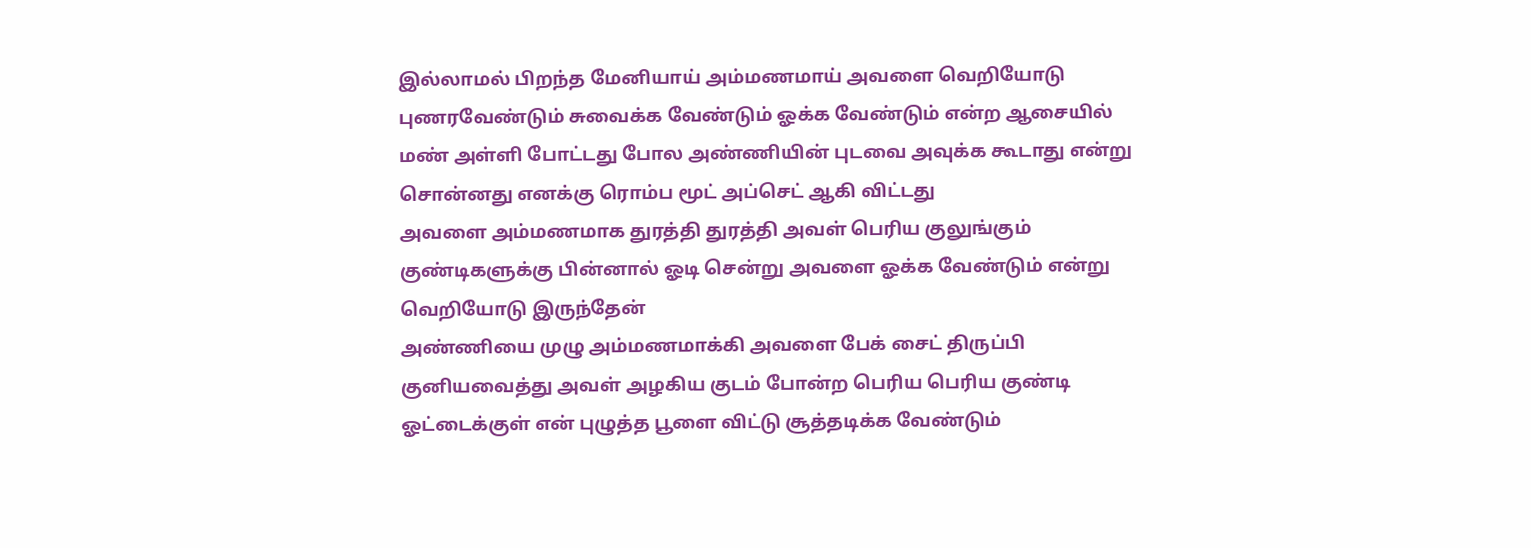இல்லாமல் பிறந்த மேனியாய் அம்மணமாய் அவளை வெறியோடு புணரவேண்டும் சுவைக்க வேண்டும் ஓக்க வேண்டும் என்ற ஆசையில் மண் அள்ளி போட்டது போல அண்ணியின் புடவை அவுக்க கூடாது என்று சொன்னது எனக்கு ரொம்ப மூட் அப்செட் ஆகி விட்டது
அவளை அம்மணமாக துரத்தி துரத்தி அவள் பெரிய குலுங்கும் குண்டிகளுக்கு பின்னால் ஓடி சென்று அவளை ஓக்க வேண்டும் என்று வெறியோடு இருந்தேன்
அண்ணியை முழு அம்மணமாக்கி அவளை பேக் சைட் திருப்பி குனியவைத்து அவள் அழகிய குடம் போன்ற பெரிய பெரிய குண்டி ஓட்டைக்குள் என் புழுத்த பூளை விட்டு சூத்தடிக்க வேண்டும்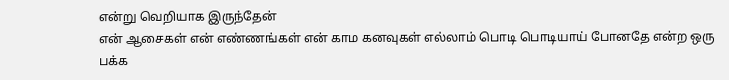என்று வெறியாக இருந்தேன்
என் ஆசைகள் என் எண்ணங்கள் என் காம கனவுகள் எல்லாம் பொடி பொடியாய் போனதே என்ற ஒரு பக்க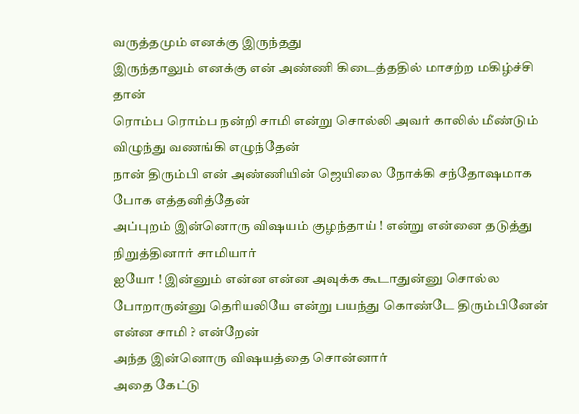வருத்தமும் எனக்கு இருந்தது
இருந்தாலும் எனக்கு என் அண்ணி கிடைத்ததில் மாசற்ற மகிழ்ச்சி தான்
ரொம்ப ரொம்ப நன்றி சாமி என்று சொல்லி அவர் காலில் மீண்டும் விழுந்து வணங்கி எழுந்தேன்
நான் திரும்பி என் அண்ணியின் ஜெயிலை நோக்கி சந்தோஷமாக போக எத்தனித்தேன்
அப்புறம் இன்னொரு விஷயம் குழந்தாய் ! என்று என்னை தடுத்து நிறுத்தினார் சாமியார்
ஐயோ ! இன்னும் என்ன என்ன அவுக்க கூடாதுன்னு சொல்ல போறாருன்னு தெரியலியே என்று பயந்து கொண்டே திரும்பினேன்
என்ன சாமி ? என்றேன்
அந்த இன்னொரு விஷயத்தை சொன்னார்
அதை கேட்டு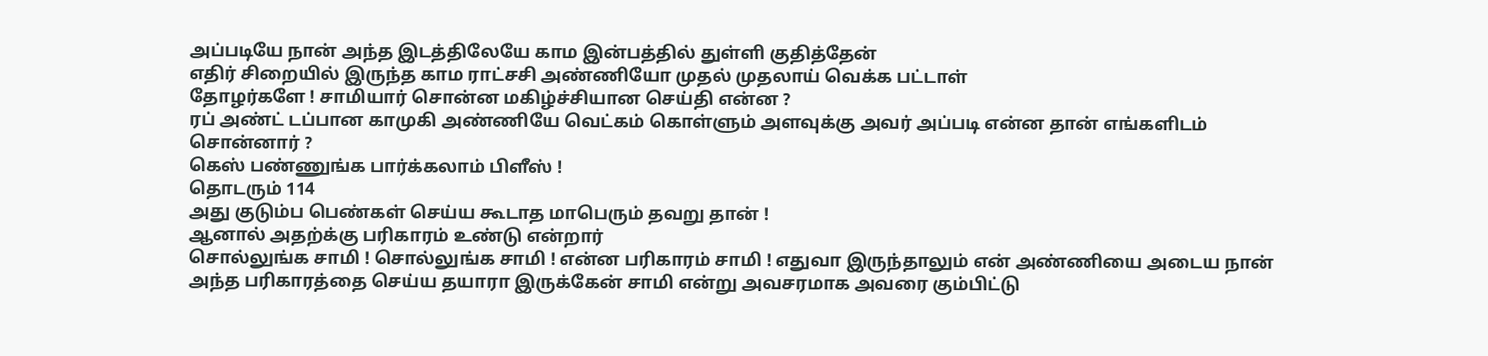அப்படியே நான் அந்த இடத்திலேயே காம இன்பத்தில் துள்ளி குதித்தேன்
எதிர் சிறையில் இருந்த காம ராட்சசி அண்ணியோ முதல் முதலாய் வெக்க பட்டாள்
தோழர்களே ! சாமியார் சொன்ன மகிழ்ச்சியான செய்தி என்ன ?
ரப் அண்ட் டப்பான காமுகி அண்ணியே வெட்கம் கொள்ளும் அளவுக்கு அவர் அப்படி என்ன தான் எங்களிடம் சொன்னார் ?
கெஸ் பண்ணுங்க பார்க்கலாம் பிளீஸ் !
தொடரும் 114
அது குடும்ப பெண்கள் செய்ய கூடாத மாபெரும் தவறு தான் !
ஆனால் அதற்க்கு பரிகாரம் உண்டு என்றார்
சொல்லுங்க சாமி ! சொல்லுங்க சாமி ! என்ன பரிகாரம் சாமி ! எதுவா இருந்தாலும் என் அண்ணியை அடைய நான் அந்த பரிகாரத்தை செய்ய தயாரா இருக்கேன் சாமி என்று அவசரமாக அவரை கும்பிட்டு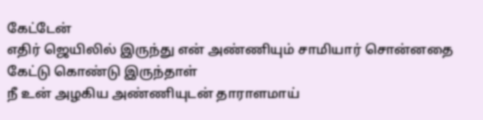கேட்டேன்
எதிர் ஜெயிலில் இருந்து என் அண்ணியும் சாமியார் சொன்னதை கேட்டு கொண்டு இருந்தாள்
நீ உன் அழகிய அண்ணியுடன் தாராளமாய்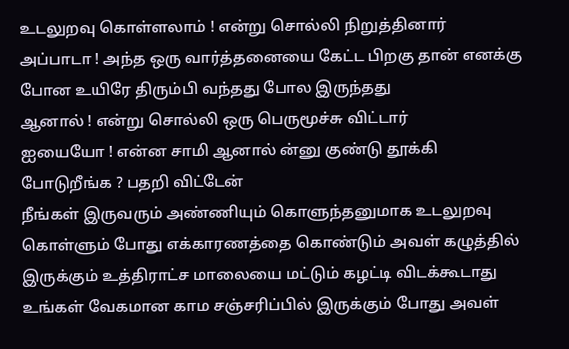உடலுறவு கொள்ளலாம் ! என்று சொல்லி நிறுத்தினார்
அப்பாடா ! அந்த ஒரு வார்த்தனையை கேட்ட பிறகு தான் எனக்கு போன உயிரே திரும்பி வந்தது போல இருந்தது
ஆனால் ! என்று சொல்லி ஒரு பெருமூச்சு விட்டார்
ஐயையோ ! என்ன சாமி ஆனால் ன்னு குண்டு தூக்கி போடுறீங்க ? பதறி விட்டேன்
நீங்கள் இருவரும் அண்ணியும் கொளுந்தனுமாக உடலுறவு கொள்ளும் போது எக்காரணத்தை கொண்டும் அவள் கழுத்தில் இருக்கும் உத்திராட்ச மாலையை மட்டும் கழட்டி விடக்கூடாது
உங்கள் வேகமான காம சஞ்சரிப்பில் இருக்கும் போது அவள்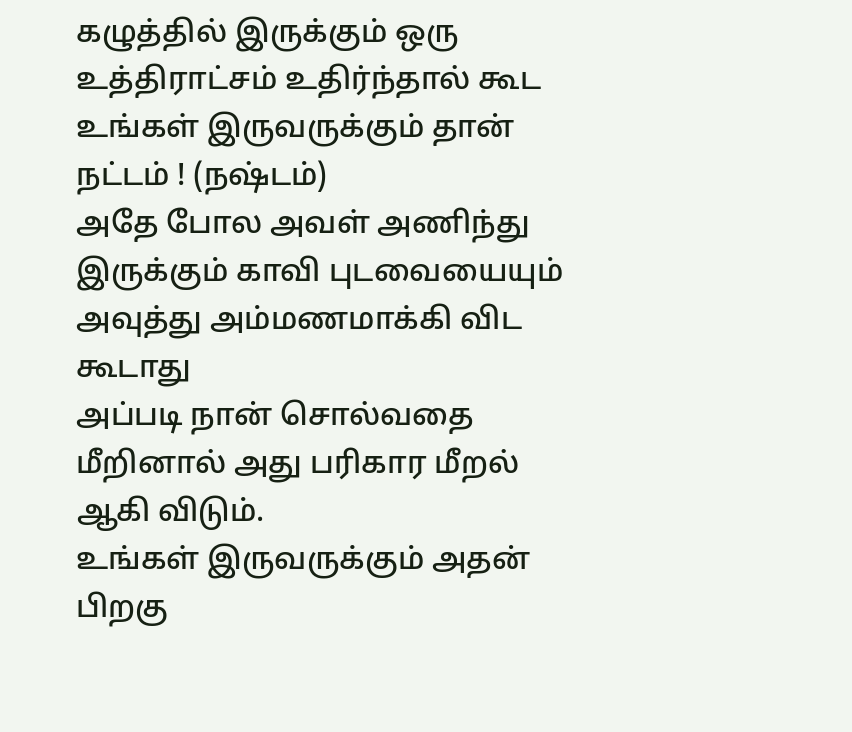கழுத்தில் இருக்கும் ஒரு உத்திராட்சம் உதிர்ந்தால் கூட உங்கள் இருவருக்கும் தான் நட்டம் ! (நஷ்டம்)
அதே போல அவள் அணிந்து இருக்கும் காவி புடவையையும் அவுத்து அம்மணமாக்கி விட கூடாது
அப்படி நான் சொல்வதை மீறினால் அது பரிகார மீறல் ஆகி விடும்.
உங்கள் இருவருக்கும் அதன் பிறகு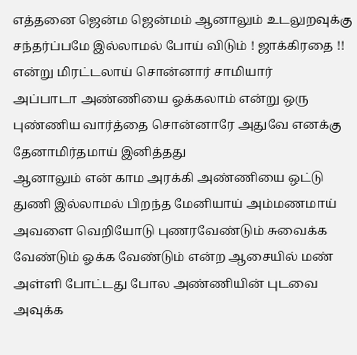எத்தனை ஜென்ம ஜென்மம் ஆனாலும் உடலுறவுக்கு சந்தர்ப்பமே இல்லாமல் போய் விடும் ! ஜாக்கிரதை !! என்று மிரட்டலாய் சொன்னார் சாமியார்
அப்பாடா அண்ணியை ஓக்கலாம் என்று ஒரு புண்ணிய வார்த்தை சொன்னாரே அதுவே எனக்கு தேனாமிர்தமாய் இனித்தது
ஆனாலும் என் காம அரக்கி அண்ணியை ஒட்டு துணி இல்லாமல் பிறந்த மேனியாய் அம்மணமாய் அவளை வெறியோடு புணரவேண்டும் சுவைக்க வேண்டும் ஓக்க வேண்டும் என்ற ஆசையில் மண் அள்ளி போட்டது போல அண்ணியின் புடவை அவுக்க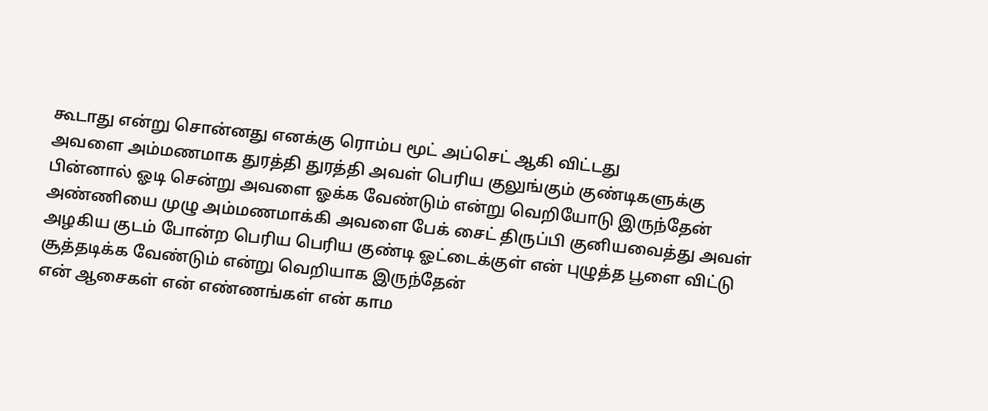கூடாது என்று சொன்னது எனக்கு ரொம்ப மூட் அப்செட் ஆகி விட்டது
அவளை அம்மணமாக துரத்தி துரத்தி அவள் பெரிய குலுங்கும் குண்டிகளுக்கு பின்னால் ஓடி சென்று அவளை ஓக்க வேண்டும் என்று வெறியோடு இருந்தேன்
அண்ணியை முழு அம்மணமாக்கி அவளை பேக் சைட் திருப்பி குனியவைத்து அவள் அழகிய குடம் போன்ற பெரிய பெரிய குண்டி ஓட்டைக்குள் என் புழுத்த பூளை விட்டு சூத்தடிக்க வேண்டும் என்று வெறியாக இருந்தேன்
என் ஆசைகள் என் எண்ணங்கள் என் காம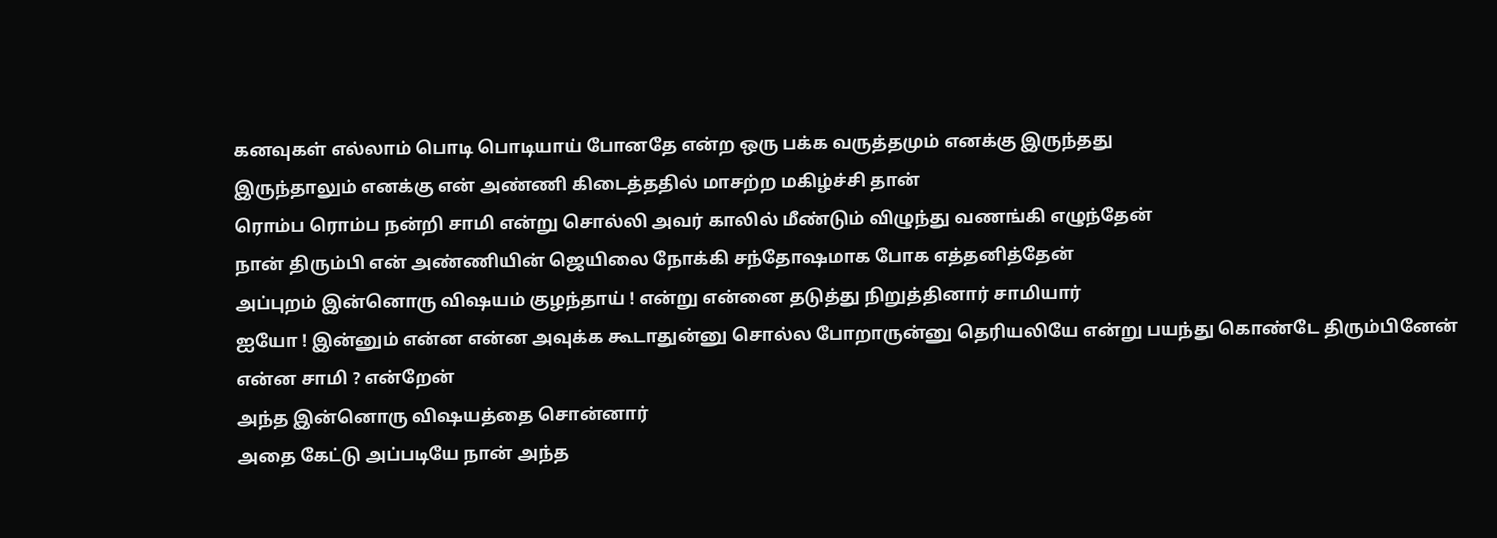கனவுகள் எல்லாம் பொடி பொடியாய் போனதே என்ற ஒரு பக்க வருத்தமும் எனக்கு இருந்தது
இருந்தாலும் எனக்கு என் அண்ணி கிடைத்ததில் மாசற்ற மகிழ்ச்சி தான்
ரொம்ப ரொம்ப நன்றி சாமி என்று சொல்லி அவர் காலில் மீண்டும் விழுந்து வணங்கி எழுந்தேன்
நான் திரும்பி என் அண்ணியின் ஜெயிலை நோக்கி சந்தோஷமாக போக எத்தனித்தேன்
அப்புறம் இன்னொரு விஷயம் குழந்தாய் ! என்று என்னை தடுத்து நிறுத்தினார் சாமியார்
ஐயோ ! இன்னும் என்ன என்ன அவுக்க கூடாதுன்னு சொல்ல போறாருன்னு தெரியலியே என்று பயந்து கொண்டே திரும்பினேன்
என்ன சாமி ? என்றேன்
அந்த இன்னொரு விஷயத்தை சொன்னார்
அதை கேட்டு அப்படியே நான் அந்த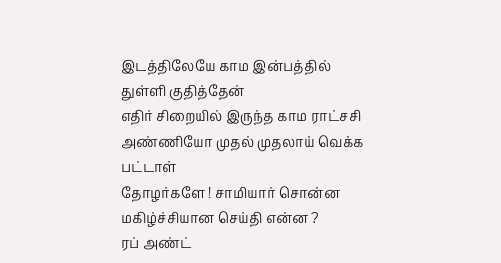இடத்திலேயே காம இன்பத்தில் துள்ளி குதித்தேன்
எதிர் சிறையில் இருந்த காம ராட்சசி அண்ணியோ முதல் முதலாய் வெக்க பட்டாள்
தோழர்களே ! சாமியார் சொன்ன மகிழ்ச்சியான செய்தி என்ன ?
ரப் அண்ட்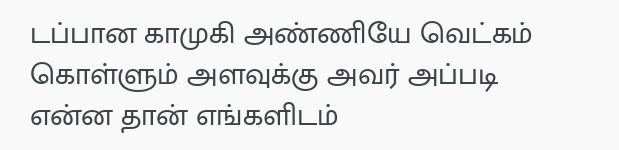டப்பான காமுகி அண்ணியே வெட்கம் கொள்ளும் அளவுக்கு அவர் அப்படி என்ன தான் எங்களிடம்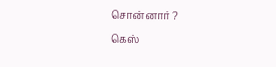சொன்னார் ?
கெஸ்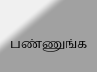பண்ணுங்க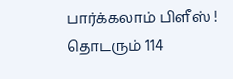பார்க்கலாம் பிளீஸ் !
தொடரும் 114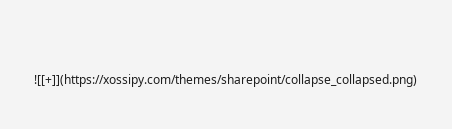![[+]](https://xossipy.com/themes/sharepoint/collapse_collapsed.png)